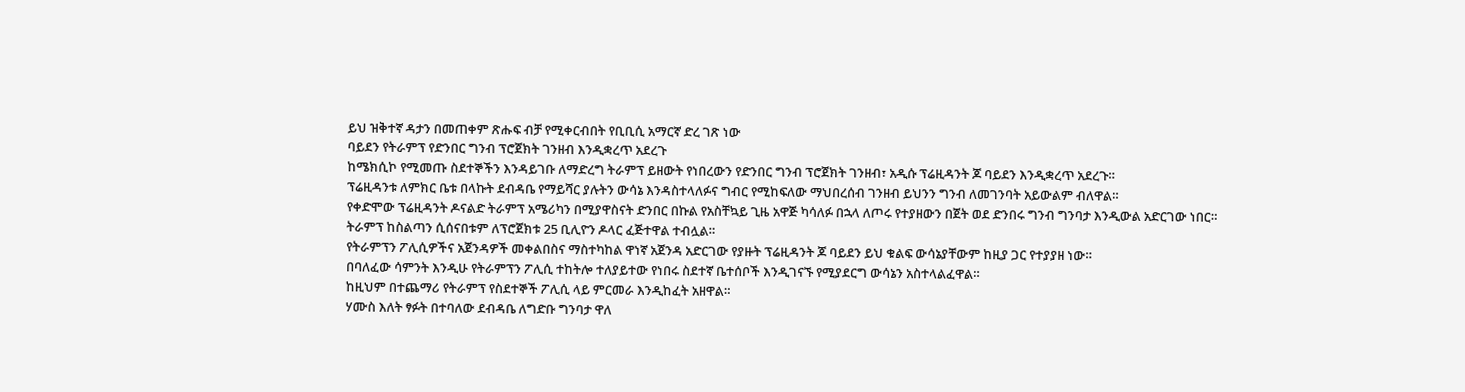ይህ ዝቅተኛ ዳታን በመጠቀም ጽሑፍ ብቻ የሚቀርብበት የቢቢሲ አማርኛ ድረ ገጽ ነው
ባይደን የትራምፕ የድንበር ግንብ ፕሮጀክት ገንዘብ እንዲቋረጥ አደረጉ
ከሜክሲኮ የሚመጡ ስደተኞችን እንዳይገቡ ለማድረግ ትራምፕ ይዘውት የነበረውን የድንበር ግንብ ፕሮጀክት ገንዘብ፣ አዲሱ ፕሬዚዳንት ጆ ባይደን እንዲቋረጥ አደረጉ።
ፕሬዚዳንቱ ለምክር ቤቱ በላኩት ደብዳቤ የማይሻር ያሉትን ውሳኔ እንዳስተላለፉና ግብር የሚከፍለው ማህበረሰብ ገንዘብ ይህንን ግንብ ለመገንባት አይውልም ብለዋል።
የቀድሞው ፕሬዚዳንት ዶናልድ ትራምፕ አሜሪካን በሚያዋስናት ድንበር በኩል የአስቸኳይ ጊዜ አዋጅ ካሳለፉ በኋላ ለጦሩ የተያዘውን በጀት ወደ ድንበሩ ግንብ ግንባታ እንዲውል አድርገው ነበር።
ትራምፕ ከስልጣን ሲሰናበቱም ለፕሮጀክቱ 25 ቢሊዮን ዶላር ፈጅተዋል ተብሏል።
የትራምፕን ፖሊሲዎችና አጀንዳዎች መቀልበስና ማስተካከል ዋነኛ አጀንዳ አድርገው የያዙት ፕሬዚዳንት ጆ ባይደን ይህ ቁልፍ ውሳኔያቸውም ከዚያ ጋር የተያያዘ ነው።
በባለፈው ሳምንት እንዲሁ የትራምፕን ፖሊሲ ተከትሎ ተለያይተው የነበሩ ስደተኛ ቤተሰቦች እንዲገናኙ የሚያደርግ ውሳኔን አስተላልፈዋል።
ከዚህም በተጨማሪ የትራምፕ የስደተኞች ፖሊሲ ላይ ምርመራ እንዲከፈት አዘዋል።
ሃሙስ እለት ፃፉት በተባለው ደብዳቤ ለግድቡ ግንባታ ዋለ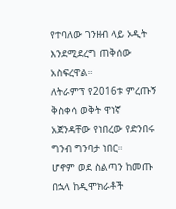የተባለው ገንዘብ ላይ ኦዲት እንደሚደረግ ጠቅሰው አስፍረዋል።
ለትራምፕ የ2016ቱ ምረጡኝ ቅስቀሳ ወቅት ዋነኛ አጀንዳቸው የነበረው የድንበሩ ግንብ ግንባታ ነበር።
ሆኖም ወደ ስልጣን ከመጡ በኋላ ከዲሞክራቶች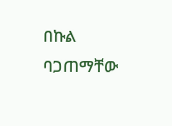በኩል ባጋጠማቸው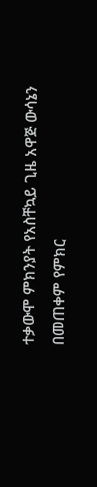ተቃውሞ ምክንያት የአስቸኳይ ጊዜ አዋጅ ውሳኔን በመጠቀም የምክር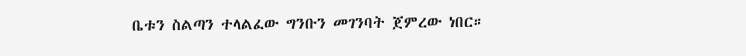ቤቱን ስልጣን ተላልፈው ግንቡን መገንባት ጀምረው ነበር።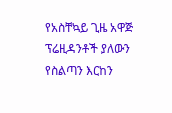የአስቸኳይ ጊዜ አዋጅ ፕሬዚዳንቶች ያለውን የስልጣን እርከን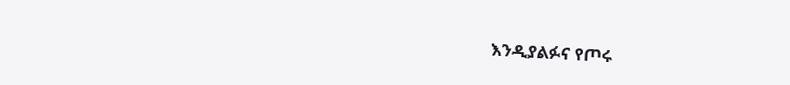እንዲያልፉና የጦሩ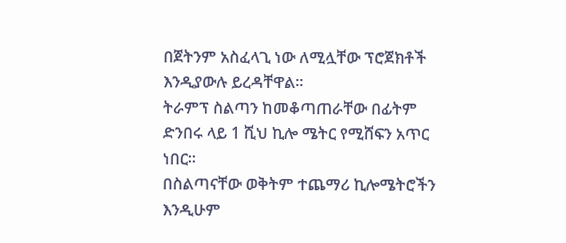በጀትንም አስፈላጊ ነው ለሚሏቸው ፕሮጀክቶች እንዲያውሉ ይረዳቸዋል።
ትራምፕ ስልጣን ከመቆጣጠራቸው በፊትም ድንበሩ ላይ 1 ሺህ ኪሎ ሜትር የሚሸፍን አጥር ነበር።
በስልጣናቸው ወቅትም ተጨማሪ ኪሎሜትሮችን እንዲሁም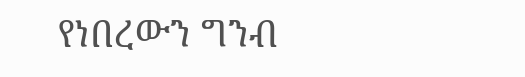የነበረውን ግንብ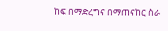ከፍ በማድረግና በማጠናከር ስራ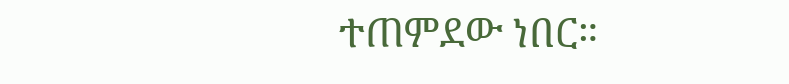ተጠምደው ነበር።